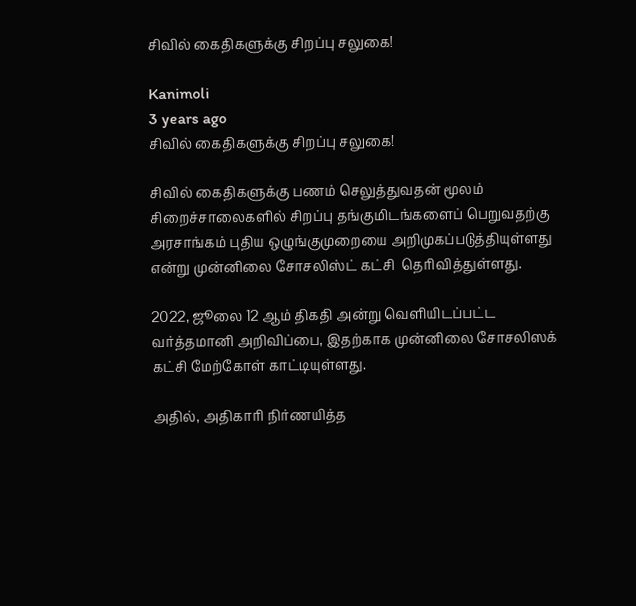சிவில் கைதிகளுக்கு சிறப்பு சலுகை!

Kanimoli
3 years ago
சிவில் கைதிகளுக்கு சிறப்பு சலுகை!

சிவில் கைதிகளுக்கு பணம் செலுத்துவதன் மூலம் சிறைச்சாலைகளில் சிறப்பு தங்குமிடங்களைப் பெறுவதற்கு அரசாங்கம் புதிய ஒழுங்குமுறையை அறிமுகப்படுத்தியுள்ளது என்று முன்னிலை சோசலிஸ்ட் கட்சி  தெரிவித்துள்ளது.

2022, ஜூலை 12 ஆம் திகதி அன்று வெளியிடப்பட்ட வர்த்தமானி அறிவிப்பை, இதற்காக முன்னிலை சோசலிஸக் கட்சி மேற்கோள் காட்டியுள்ளது.

அதில், அதிகாரி நிர்ணயித்த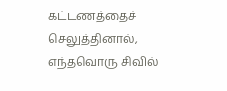கட்டணத்தைச் செலுத்தினால், எந்தவொரு சிவில்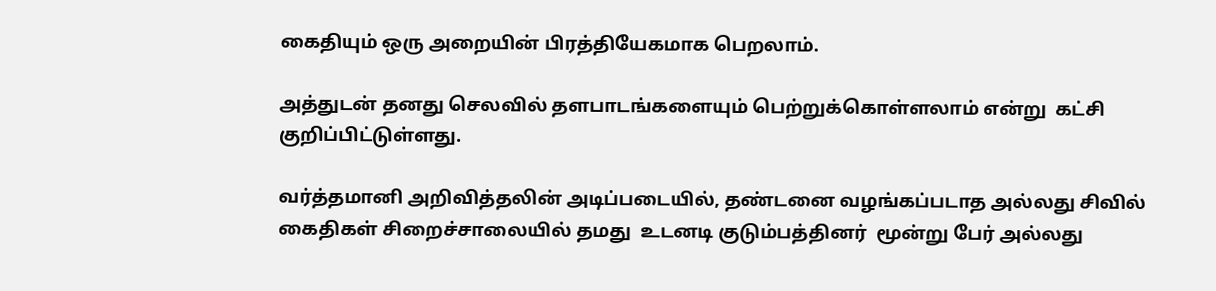கைதியும் ஒரு அறையின் பிரத்தியேகமாக பெறலாம்.

அத்துடன் தனது செலவில் தளபாடங்களையும் பெற்றுக்கொள்ளலாம் என்று  கட்சி குறிப்பிட்டுள்ளது.

வர்த்தமானி அறிவித்தலின் அடிப்படையில், தண்டனை வழங்கப்படாத அல்லது சிவில் கைதிகள் சிறைச்சாலையில் தமது  உடனடி குடும்பத்தினர்  மூன்று பேர் அல்லது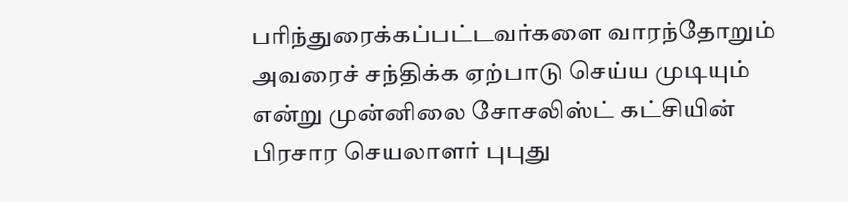பரிந்துரைக்கப்பட்டவர்களை வாரந்தோறும் அவரைச் சந்திக்க ஏற்பாடு செய்ய முடியும் என்று முன்னிலை சோசலிஸ்ட் கட்சியின் பிரசார செயலாளர் புபுது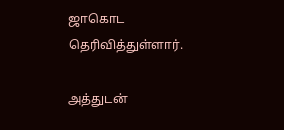ஜாகொட தெரிவித்துள்ளார்.

அத்துடன்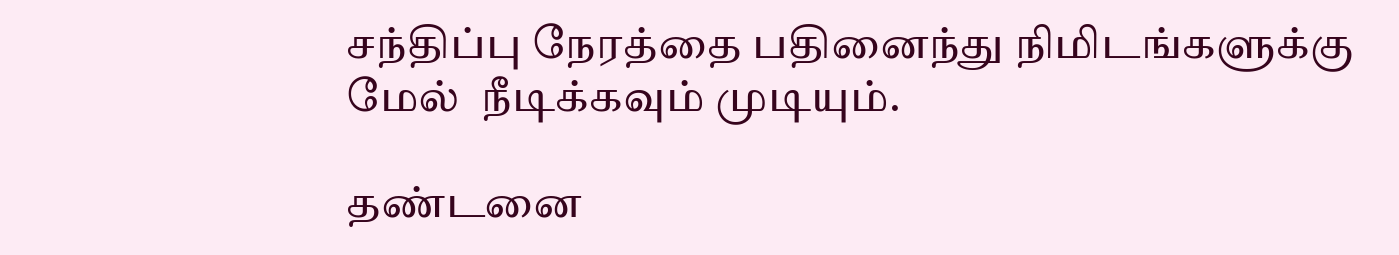சந்திப்பு நேரத்தை பதினைந்து நிமிடங்களுக்கு மேல்  நீடிக்கவும் முடியும்.

தண்டனை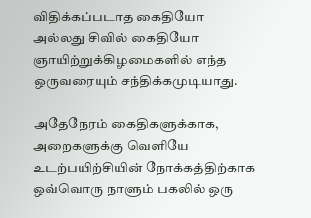விதிக்கப்படாத கைதியோ அல்லது சிவில் கைதியோ ஞாயிற்றுக்கிழமைகளில் எந்த ஒருவரையும் சந்திக்கமுடியாது.

அதேநேரம் கைதிகளுக்காக,  அறைகளுக்கு வெளியே உடற்பயிற்சியின் நோக்கத்திற்காக ஒவ்வொரு நாளும் பகலில் ஒரு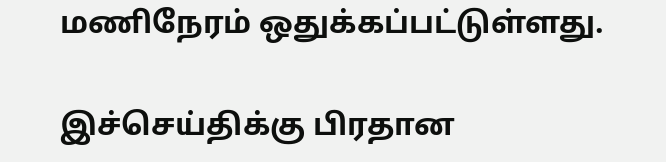மணிநேரம் ஒதுக்கப்பட்டுள்ளது.

இச்செய்திக்கு பிரதான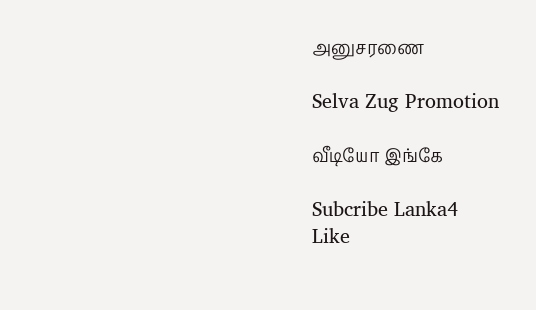அனுசரணை

Selva Zug Promotion

வீடியோ இங்கே

Subcribe Lanka4
Like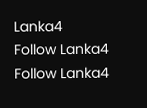Lanka4
Follow Lanka4
Follow Lanka4